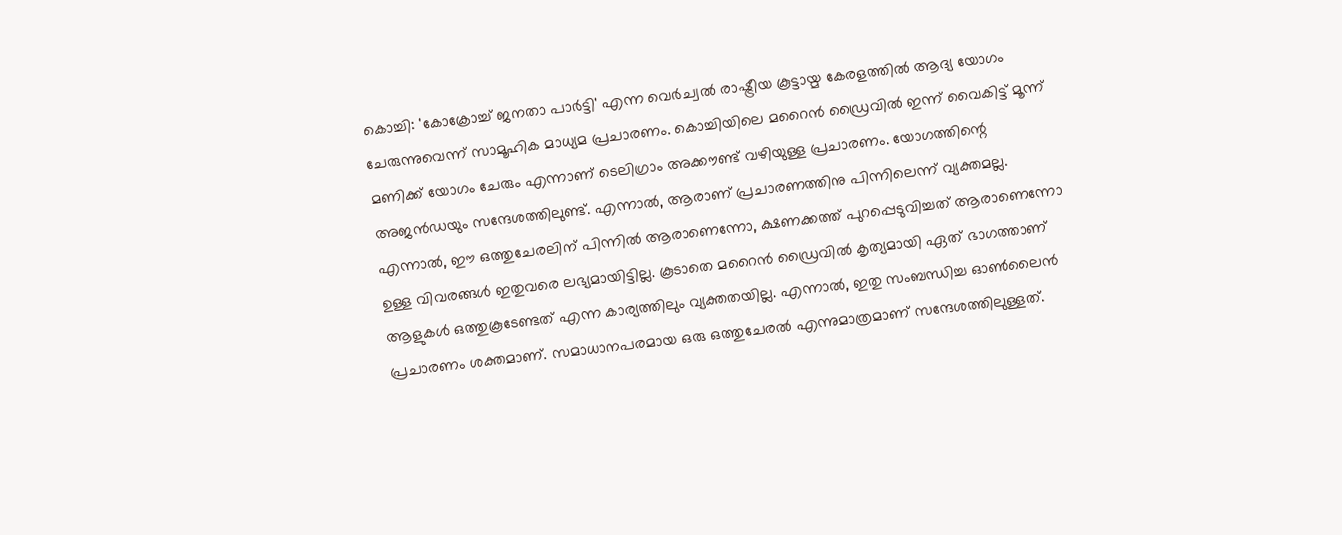കൊച്ചി: 'കോക്രോച്ച് ജനതാ പാർട്ടി' എന്ന വെർച്വൽ രാഷ്ട്രീയ കൂട്ടായ്മ കേരളത്തിൽ ആദ്യ യോഗം ചേരുന്നുവെന്ന് സാമൂഹിക മാധ്യമ പ്രചാരണം. കൊച്ചിയിലെ മറൈൻ ഡ്രൈവിൽ ഇന്ന് വൈകിട്ട് മൂന്ന് മണിക്ക് യോഗം ചേരും എന്നാണ് ടെലിഗ്രാം അക്കൗണ്ട് വഴിയുള്ള പ്രചാരണം. യോഗത്തിന്റെ അജൻഡയും സന്ദേശത്തിലുണ്ട്. എന്നാൽ, ആരാണ് പ്രചാരണത്തിനു പിന്നിലെന്ന് വ്യക്തമല്ല.
എന്നാൽ, ഈ ഒത്തുചേരലിന് പിന്നിൽ ആരാണെന്നോ, ക്ഷണക്കത്ത് പുറപ്പെടുവിച്ചത് ആരാണെന്നോ ഉള്ള വിവരങ്ങൾ ഇതുവരെ ലഭ്യമായിട്ടില്ല. കൂടാതെ മറൈൻ ഡ്രൈവിൽ കൃത്യമായി ഏത് ഭാഗത്താണ് ആളുകൾ ഒത്തുകൂടേണ്ടത് എന്ന കാര്യത്തിലും വ്യക്തതയില്ല. എന്നാൽ, ഇതു സംബന്ധിച്ച ഓൺലൈൻ പ്രചാരണം ശക്തമാണ്. സമാധാനപരമായ ഒരു ഒത്തുചേരൽ എന്നുമാത്രമാണ് സന്ദേശത്തിലുള്ളത്.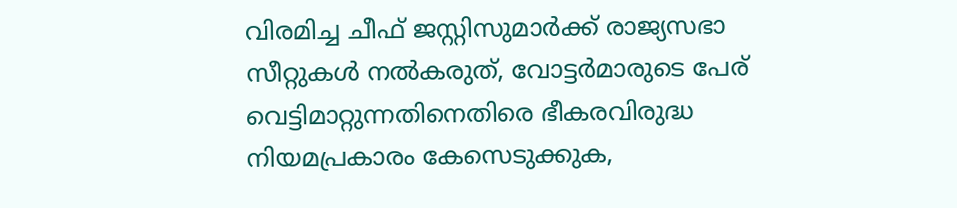വിരമിച്ച ചീഫ് ജസ്റ്റിസുമാർക്ക് രാജ്യസഭാ സീറ്റുകൾ നൽകരുത്, വോട്ടർമാരുടെ പേര് വെട്ടിമാറ്റുന്നതിനെതിരെ ഭീകരവിരുദ്ധ നിയമപ്രകാരം കേസെടുക്കുക,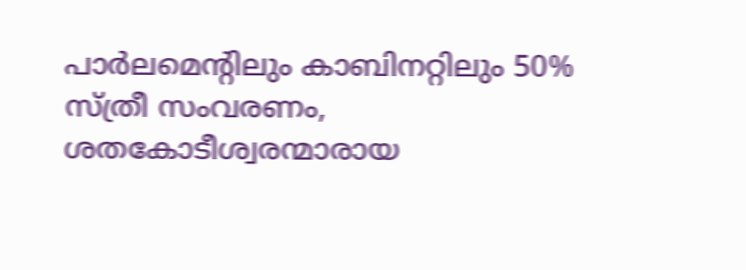പാർലമെന്റിലും കാബിനറ്റിലും 50% സ്ത്രീ സംവരണം, ശതകോടീശ്വരന്മാരായ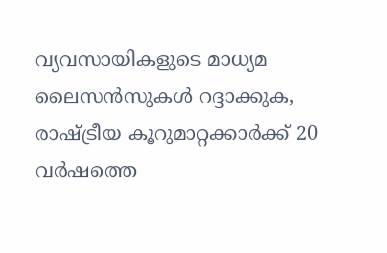വ്യവസായികളുടെ മാധ്യമ ലൈസൻസുകൾ റദ്ദാക്കുക, രാഷ്ട്രീയ കൂറുമാറ്റക്കാർക്ക് 20 വർഷത്തെ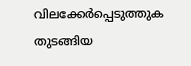വിലക്കേർപ്പെടുത്തുക തുടങ്ങിയ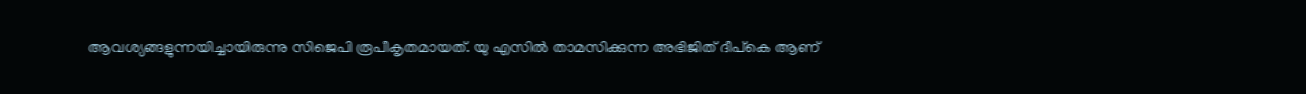ആവശ്യങ്ങളുന്നയിച്ചായിരുന്നു സിജെപി രൂപീകൃതമായത്. യു എസിൽ താമസിക്കുന്ന അഭിജിത് ദീപ്കെ ആണ്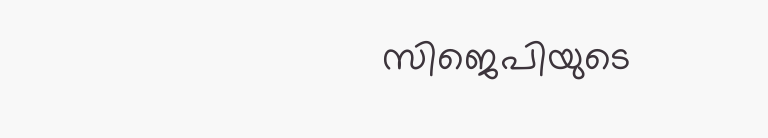സിജെപിയുടെ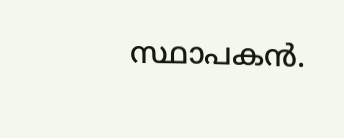സ്ഥാപകൻ.